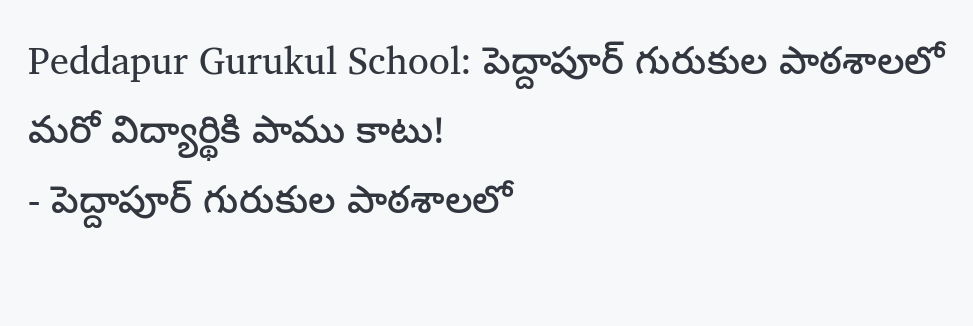Peddapur Gurukul School: పెద్దాపూర్ గురుకుల పాఠశాలలో మరో విద్యార్థికి పాము కాటు!
- పెద్దాపూర్ గురుకుల పాఠశాలలో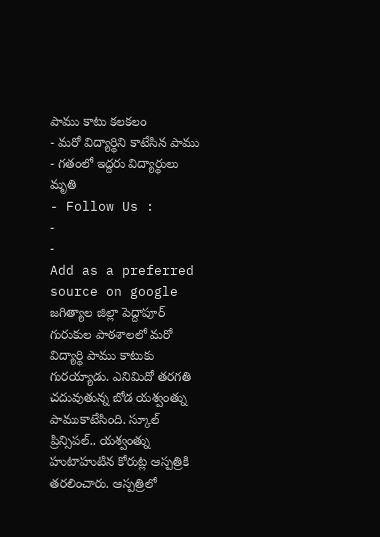పాము కాటు కలకలం
- మరో విద్యార్థిని కాటేసిన పాము
- గతంలో ఇద్దరు విద్యార్థులు మృతి
- Follow Us :
-
-
Add as a preferred
source on google
జగిత్యాల జిల్లా పెద్దాపూర్ గురుకుల పాఠశాలలో మరో విద్యార్థి పాము కాటుకు గురయ్యాడు. ఎనిమిదో తరగతి చదువుతున్న బోడ యశ్వంత్ను పాముకాటేసింది. స్కూల్ ప్రిన్సిపల్.. యశ్వంత్ను హుటాహుటిన కోరుట్ల ఆస్పత్రికి తరలించారు. ఆస్పత్రిలో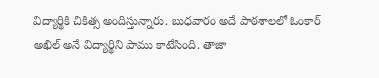విద్యార్థికి చికిత్స అందిస్తున్నారు. బుధవారం అదే పాఠశాలలో ఓంకార్ అఖిల్ అనే విద్యార్థిని పాము కాటేసింది. తాజా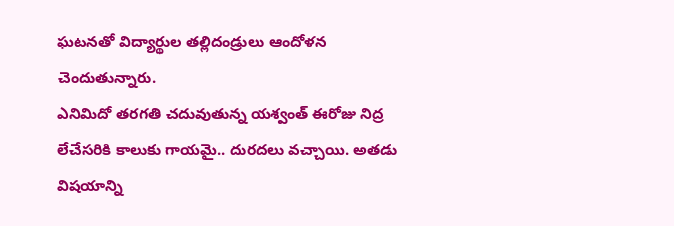ఘటనతో విద్యార్థుల తల్లిదండ్రులు ఆందోళన చెందుతున్నారు.
ఎనిమిదో తరగతి చదువుతున్న యశ్వంత్ ఈరోజు నిద్ర లేచేసరికి కాలుకు గాయమై.. దురదలు వచ్చాయి. అతడు విషయాన్ని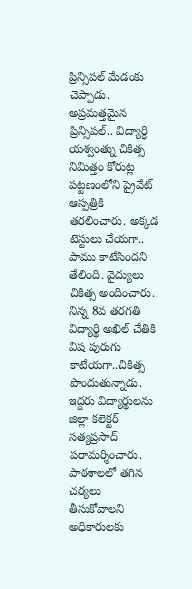ప్రిన్సిపల్ మేడంకు చెప్పాడు. అప్రమత్తమైన ప్రిన్సిపల్.. విద్యార్ధి యశ్వంత్ను చికిత్స నిమిత్తం కోరుట్ల పట్టణంలోని ప్రైవేట్ ఆస్పత్రికి తరలించారు. అక్కడ టెస్టులు చేయగా.. పాము కాటేసిందని తేలింది. వైద్యులు చికిత్స అందించారు. నిన్న 8వ తరగతి విద్యార్థి అఖిల్ చేతికి విష పురుగు కాటేయగా..చికిత్స పొందుతున్నాడు. ఇద్దరు విద్యార్థులను జిల్లా కలెక్టర్ సత్యప్రసాద్ పరామర్శించారు. పాఠశాలలో తగిన చర్యలు తీసుకోవాలని అధికారులకు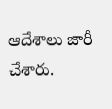ఆదేశాలు జారీ చేశారు.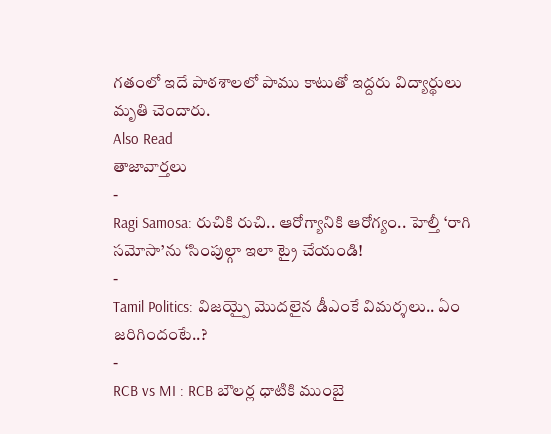గతంలో ఇదే పాఠశాలలో పాము కాటుతో ఇద్దరు విద్యార్థులు మృతి చెందారు.
Also Read
తాజావార్తలు
-
Ragi Samosa: రుచికి రుచి.. ఆరోగ్యానికి ఆరోగ్యం.. హెల్తీ ‘రాగి సమోసా’ను ‘సింపుల్గా ఇలా ట్రై చేయండి!
-
Tamil Politics: విజయ్పై మొదలైన డీఎంకే విమర్శలు.. ఏం జరిగిందంటే..?
-
RCB vs MI : RCB బౌలర్ల ధాటికి ముంబై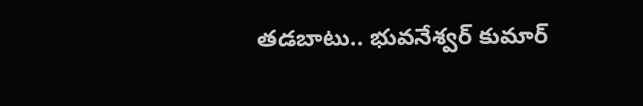తడబాటు.. భువనేశ్వర్ కుమార్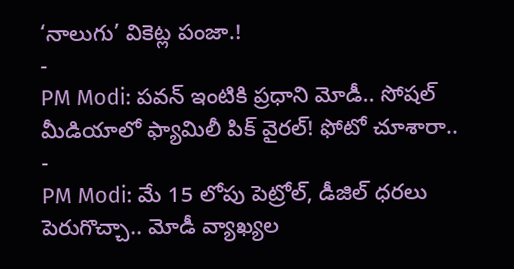‘నాలుగు’ వికెట్ల పంజా.!
-
PM Modi: పవన్ ఇంటికి ప్రధాని మోడీ.. సోషల్ మీడియాలో ఫ్యామిలీ పిక్ వైరల్! ఫోటో చూశారా..
-
PM Modi: మే 15 లోపు పెట్రోల్, డీజిల్ ధరలు పెరుగొచ్చా.. మోడీ వ్యాఖ్యల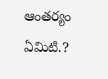ఆంతర్యం ఏమిటి.?